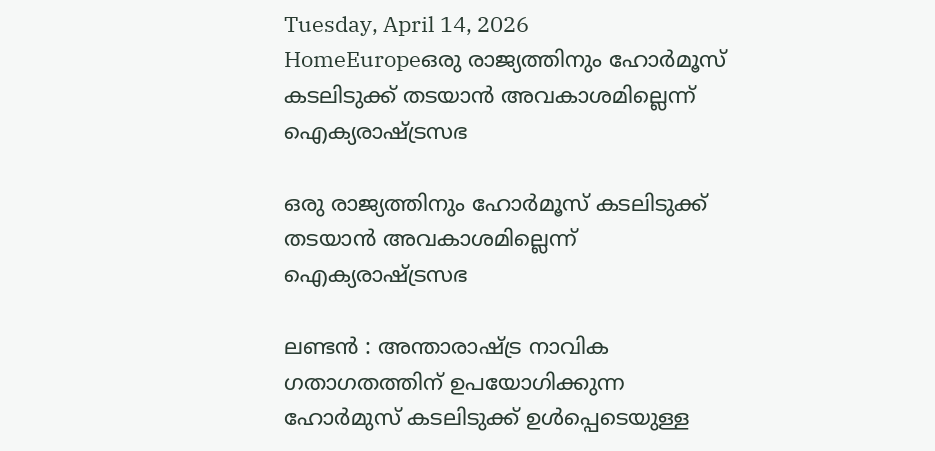Tuesday, April 14, 2026
HomeEuropeഒരു രാജ്യത്തിനും ഹോർമൂസ് കടലിടുക്ക് തടയാൻ അവകാശമില്ലെന്ന് ഐക്യരാഷ്ട്രസഭ

ഒരു രാജ്യത്തിനും ഹോർമൂസ് കടലിടുക്ക് തടയാൻ അവകാശമില്ലെന്ന് ഐക്യരാഷ്ട്രസഭ

ലണ്ടൻ : അന്താരാഷ്ട്ര നാവിക ഗതാഗതത്തിന് ഉപയോഗിക്കുന്ന ഹോർമുസ് കടലിടുക്ക് ഉൾപ്പെടെയുള്ള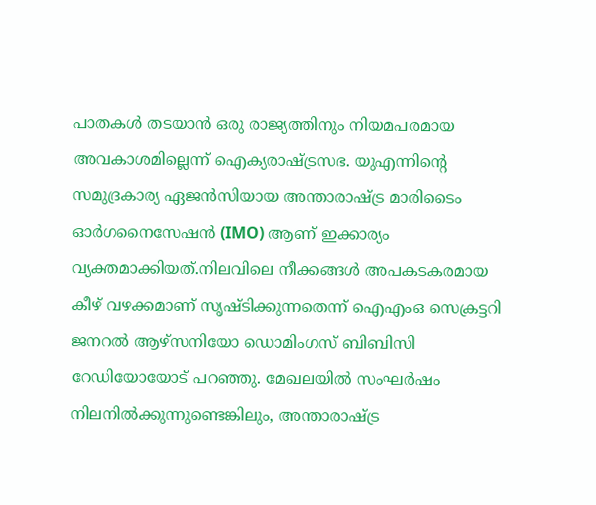പാതകൾ തടയാൻ ഒരു രാജ്യത്തിനും നിയമപരമായ അവകാശമില്ലെന്ന് ഐക്യരാഷ്ട്രസഭ. യുഎന്നിൻ്റെ സമുദ്രകാര്യ ഏജൻസിയായ അന്താരാഷ്ട്ര മാരിടൈം ഓർഗനൈസേഷൻ (IMO) ആണ് ഇക്കാര്യം വ്യക്തമാക്കിയത്.നിലവിലെ നീക്കങ്ങൾ അപകടകരമായ കീഴ് വഴക്കമാണ് സൃഷ്ടിക്കുന്നതെന്ന് ഐഎംഒ സെക്രട്ടറി ജനറൽ ആഴ്സനിയോ ഡൊമിംഗസ് ബിബിസി റേഡിയോയോട് പറഞ്ഞു. മേഖലയിൽ സംഘർഷം നിലനിൽക്കുന്നുണ്ടെങ്കിലും, അന്താരാഷ്ട്ര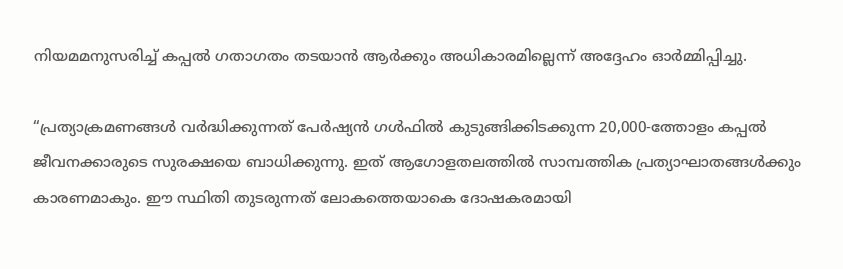നിയമമനുസരിച്ച് കപ്പൽ ഗതാഗതം തടയാൻ ആർക്കും അധികാരമില്ലെന്ന് അദ്ദേഹം ഓർമ്മിപ്പിച്ചു.

“പ്രത്യാക്രമണങ്ങൾ വർദ്ധിക്കുന്നത് പേർഷ്യൻ ഗൾഫിൽ കുടുങ്ങിക്കിടക്കുന്ന 20,000-ത്തോളം കപ്പൽ ജീവനക്കാരുടെ സുരക്ഷയെ ബാധിക്കുന്നു. ഇത് ആഗോളതലത്തിൽ സാമ്പത്തിക പ്രത്യാഘാതങ്ങൾക്കും കാരണമാകും. ഈ സ്ഥിതി തുടരുന്നത് ലോകത്തെയാകെ ദോഷകരമായി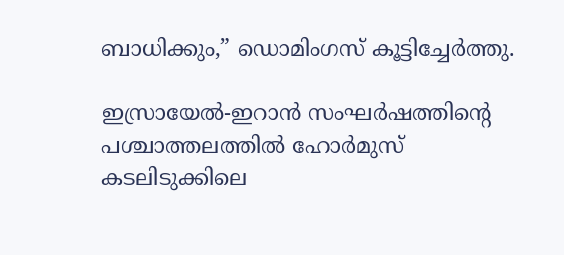ബാധിക്കും,” ഡൊമിംഗസ് കൂട്ടിച്ചേർത്തു.

ഇസ്രായേൽ-ഇറാൻ സംഘർഷത്തിൻ്റെ പശ്ചാത്തലത്തിൽ ഹോർമുസ് കടലിടുക്കിലെ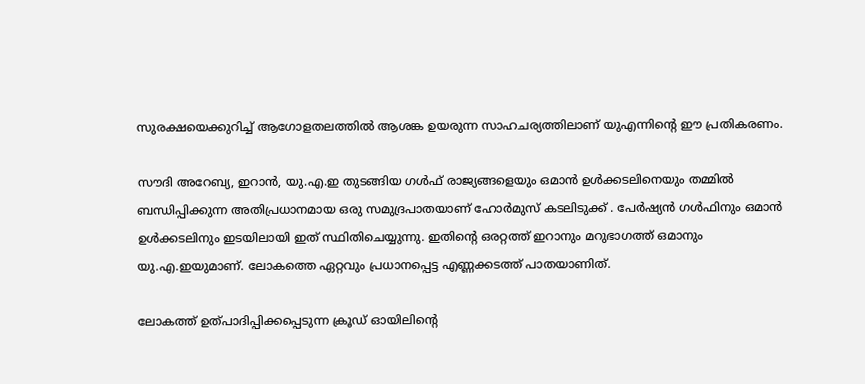സുരക്ഷയെക്കുറിച്ച് ആഗോളതലത്തിൽ ആശങ്ക ഉയരുന്ന സാഹചര്യത്തിലാണ് യുഎന്നിൻ്റെ ഈ പ്രതികരണം.

സൗദി അറേബ്യ, ഇറാൻ, യു.എ.ഇ തുടങ്ങിയ ഗൾഫ് രാജ്യങ്ങളെയും ഒമാൻ ഉൾക്കടലിനെയും തമ്മിൽ ബന്ധിപ്പിക്കുന്ന അതിപ്രധാനമായ ഒരു സമുദ്രപാതയാണ് ഹോർമുസ് കടലിടുക്ക് . പേർഷ്യൻ ഗൾഫിനും ഒമാൻ ഉൾക്കടലിനും ഇടയിലായി ഇത് സ്ഥിതിചെയ്യുന്നു. ഇതിന്റെ ഒരറ്റത്ത് ഇറാനും മറുഭാഗത്ത് ഒമാനും യു.എ.ഇയുമാണ്. ലോകത്തെ ഏറ്റവും പ്രധാനപ്പെട്ട എണ്ണക്കടത്ത് പാതയാണിത്.

ലോകത്ത് ഉത്പാദിപ്പിക്കപ്പെടുന്ന ക്രൂഡ് ഓയിലിന്റെ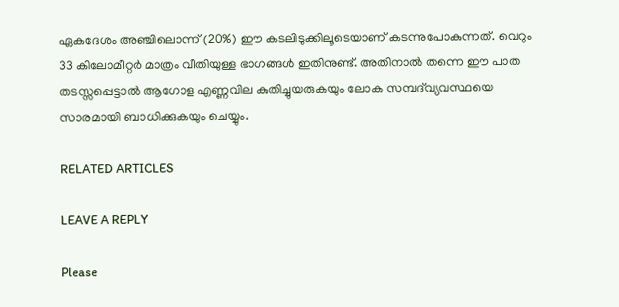ഏകദേശം അഞ്ചിലൊന്ന് (20%) ഈ കടലിടുക്കിലൂടെയാണ് കടന്നുപോകുന്നത്. വെറും 33 കിലോമീറ്റർ മാത്രം വീതിയുള്ള ഭാഗങ്ങൾ ഇതിനുണ്ട്. അതിനാൽ തന്നെ ഈ പാത തടസ്സപ്പെട്ടാൽ ആഗോള എണ്ണവില കുതിച്ചുയരുകയും ലോക സമ്പദ്‌വ്യവസ്ഥയെ സാരമായി ബാധിക്കുകയും ചെയ്യും.

RELATED ARTICLES

LEAVE A REPLY

Please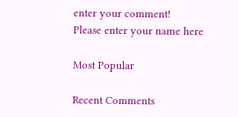enter your comment!
Please enter your name here

Most Popular

Recent Comments